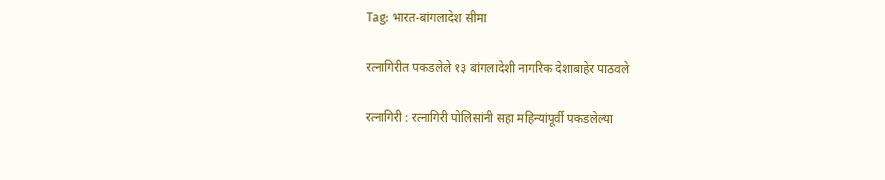Tag: भारत-बांगलादेश सीमा

रत्नागिरीत पकडलेले १३ बांगलादेशी नागरिक देशाबाहेर पाठवले

रत्नागिरी : रत्नागिरी पोलिसांनी सहा महिन्यांपूर्वी पकडलेल्या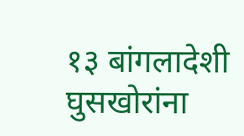१३ बांगलादेशी घुसखोरांना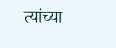त्यांच्या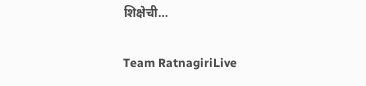शिक्षेची…

Team RatnagiriLive